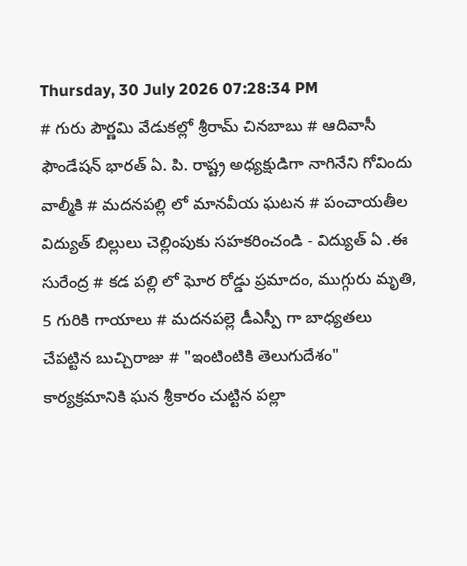Thursday, 30 July 2026 07:28:34 PM
# గురు పౌర్ణమి వేడుకల్లో శ్రీరామ్ చినబాబు # ఆదివాసీ ఫౌండేషన్ భారత్ ఏ. పి. రాష్ట్ర అధ్యక్షుడిగా నాగినేని గోవిందు వాల్మీకి # మదనపల్లి లో మానవీయ ఘటన # పంచాయతీల విద్యుత్ బిల్లులు చెల్లింపుకు సహకరించండి - విద్యుత్ ఏ .ఈ సురేంద్ర # కడ పల్లి లో ఘోర రోడ్డు ప్రమాదం, ముగ్గురు మృతి, 5 గురికి గాయాలు # మదనపల్లె డీఎస్పీ గా బాధ్యతలు చేపట్టిన బుచ్చిరాజు # "ఇంటింటికి తెలుగుదేశం" కార్యక్రమానికి ఘన శ్రీకారం చుట్టిన పల్లా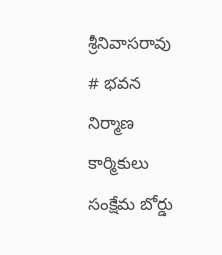శ్రీనివాసరావు # భవన నిర్మాణ కార్మికులు సంక్షేమ బోర్డు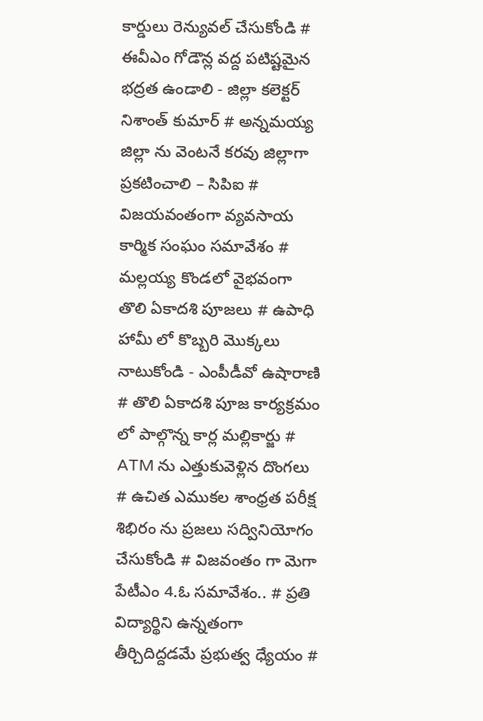కార్డులు రెన్యువల్ చేసుకోండి # ఈవీఎం గోడౌన్ల వద్ద పటిష్టమైన భద్రత ఉండాలి - జిల్లా కలెక్టర్ నిశాంత్ కుమార్ # అన్నమయ్య జిల్లా ను వెంటనే కరవు జిల్లాగా ప్రకటించాలి – సిపిఐ # విజయవంతంగా వ్యవసాయ కార్మిక సంఘం సమావేశం # మల్లయ్య కొండలో వైభవంగా తొలి ఏకాదశి పూజలు # ఉపాధి హామీ లో కొబ్బరి మొక్కలు నాటుకోండి - ఎంపీడీవో ఉషారాణి # తొలి ఏకాదశి పూజ కార్యక్రమం లో పాల్గొన్న కార్ల మల్లికార్జు # ATM ను ఎత్తుకువెళ్లిన దొంగలు # ఉచిత ఎముకల శాంధ్రత పరీక్ష శిభిరం ను ప్రజలు సద్వినియోగం చేసుకోండి # విజవంతం గా మెగా పేటీఎం 4.ఓ సమావేశం.. # ప్రతి విద్యార్థిని ఉన్నతంగా తీర్చిదిద్దడమే ప్రభుత్వ ధ్యేయం #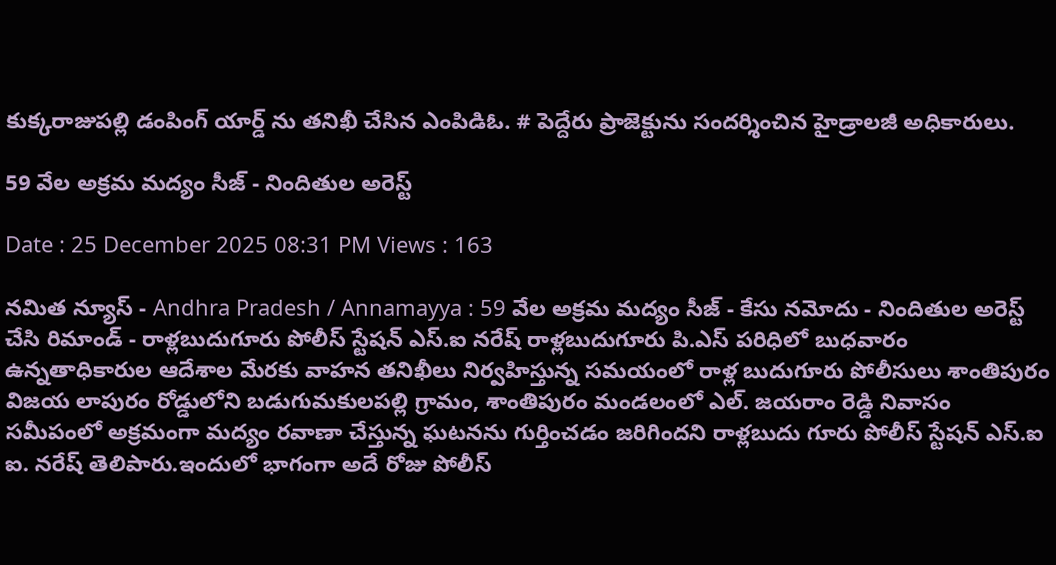కుక్కరాజుపల్లి డంపింగ్ యార్డ్ ను తనిఖీ చేసిన ఎంపిడిఓ. # పెద్దేరు ప్రాజెక్టును సందర్శించిన హైడ్రాలజీ అధికారులు.

59 వేల అక్రమ మద్యం సీజ్ - నిందితుల అరెస్ట్

Date : 25 December 2025 08:31 PM Views : 163

నమిత న్యూస్ - Andhra Pradesh / Annamayya : 59 వేల అక్రమ మద్యం సీజ్ - కేసు నమోదు - నిందితుల అరెస్ట్ చేసి రిమాండ్‌ - రాళ్లబుదుగూరు పోలీస్ స్టేషన్ ఎస్‌.ఐ నరేష్ రాళ్లబుదుగూరు పి.ఎస్ పరిధిలో బుధవారం ఉన్నతాధికారుల ఆదేశాల మేరకు వాహన తనిఖీలు నిర్వహిస్తున్న సమయంలో రాళ్ల బుదుగూరు పోలీసులు శాంతిపురం విజయ లాపురం రోడ్డులోని బడుగుమకులపల్లి గ్రామం, శాంతిపురం మండలంలో ఎల్. జయరాం రెడ్డి నివాసం సమీపంలో అక్రమంగా మద్యం రవాణా చేస్తున్న ఘటనను గుర్తించడం జరిగిందని రాళ్లబుదు గూరు పోలీస్ స్టేషన్ ఎస్‌.ఐ ఐ. నరేష్ తెలిపారు.ఇందులో భాగంగా అదే రోజు పోలీస్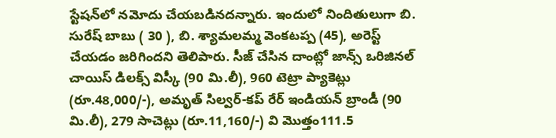స్టేషన్‌లో నమోదు చేయబడినదన్నారు. ఇందులో నిందితులుగా బి. సురేష్ బాబు ( 30 ), బి. శ్యామలమ్మ వెంకటప్ప (45), అరెస్ట్ చేయడం జరిగిందని తెలిపారు. సీజ్ చేసిన దాంట్లో జాన్స్ ఒరిజినల్ చాయిస్ డిలక్స్ విస్కీ (90 మి.లీ), 960 టెట్రా ప్యాకెట్లు (రూ.48,000/-), అమృత్ సిల్వర్-కప్ రేర్ ఇండియన్ బ్రాండీ (90 మి.లీ), 279 సాచెట్లు (రూ.11,160/-) వి మొత్తం111.5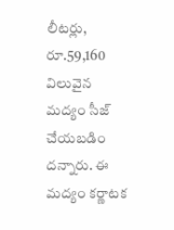లీటర్లు, రూ.59,160 విలువైన మద్యం సీజ్ చేయబడిం దన్నారు. ఈ మద్యం కర్ణాటక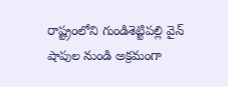రాష్ట్రంలోని గుండిశెట్టిపల్లి వైన్ షాపుల నుండి అక్రమంగా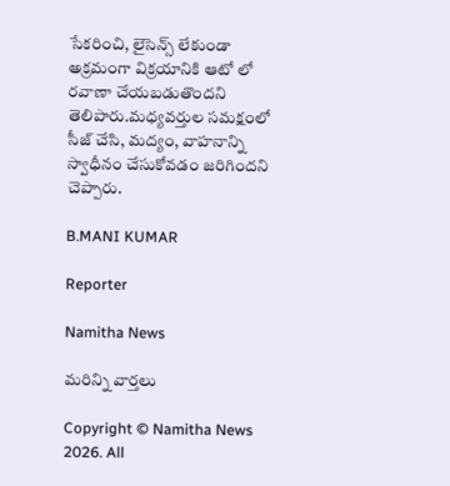సేకరించి, లైసెన్స్ లేకుండా అక్రమంగా విక్రయానికి ఆటో లో రవాణా చేయబడుతొందని తెలిపారు.మధ్యవర్తుల సమక్షంలో సీజ్ చేసి, మద్యం, వాహనాన్ని స్వాధీనం చేసుకోవడం జరిగిందని చెప్పారు.

B.MANI KUMAR

Reporter

Namitha News

మరిన్ని వార్తలు

Copyright © Namitha News 2026. All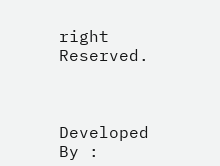right Reserved.



Developed By :